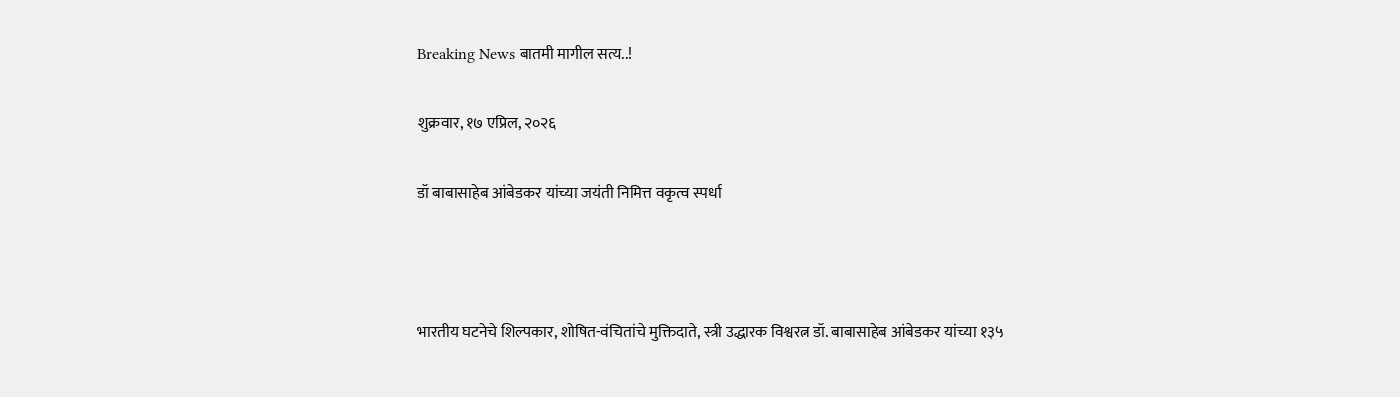Breaking News बातमी मागील सत्य..!

शुक्रवार, १७ एप्रिल, २०२६

डॉ बाबासाहेब आंबेडकर यांच्या जयंती निमित्त वकृत्व स्पर्धा



भारतीय घटनेचे शिल्पकार, शोषित-वंचितांचे मुक्तिदाते, स्त्री उद्धारक विश्वरत्न डॉ. बाबासाहेब आंबेडकर यांच्या १३५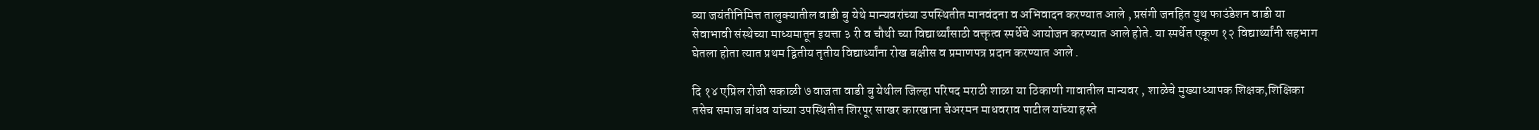व्या जयंतीनिमित्त तालुक्यातील वाडी बु येथे मान्यवरांच्या उपस्थितीत मानवंदना व अभिवादन करण्यात आले , प्रसंगी जनहित युथ फाउंडेशन वाडी या सेवाभावी संस्थेच्या माध्यमातून इयत्ता ३ री व चौथी च्या विद्यार्थ्यांसाठी वक्तृत्व स्पर्धेचे आयोजन करण्यात आले होते. या स्पर्धेत एकूण १२ विद्यार्थ्यांनी सहभाग घेतला होता त्यात प्रथम द्वितीय तृतीय विद्यार्थ्यांना रोख बक्षीस व प्रमाणपत्र प्रदान करण्यात आले .

दि १४ एप्रिल रोजी सकाळी ७ वाजता वाडी बु येथील जिल्हा परिषद मराठी शाळा या ठिकाणी गावातील मान्यवर , शाळेचे मुख्याध्यापक शिक्षक,शिक्षिका  तसेच समाज बांधव यांच्या उपस्थितीत शिरपूर साखर कारखाना चेअरमन माधवराव पाटील यांच्या हस्ते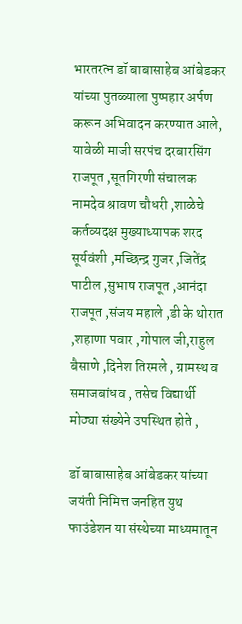भारतरत्न डॉ बाबासाहेब आंबेडकर यांच्या पुतळ्याला पुष्पहार अर्पण करून अभिवादन करण्यात आले, यावेळी माजी सरपंच दरबारसिंग राजपूत ,सूतगिरणी संचालक नामदेव श्रावण चौधरी ,शाळेचे कर्तव्यदक्ष मुख्याध्यापक शरद सूर्यवंशी ,मच्छिन्द्र गुजर ,जितेंद्र पाटील ,सुभाष राजपूत ,आनंदा राजपूत ,संजय महाले ,डी के थोरात ,शहाणा पवार ,गोपाल जी,राहुल बैसाणे ,दिनेश तिरमले , ग्रामस्थ व समाजबांधव , तसेच विद्यार्थी मोठ्या संख्येने उपस्थित होते ,

डॉ बाबासाहेब आंबेडकर यांच्या जयंती निमित्त जनहित युथ फाउंडेशन या संस्थेच्या माध्यमातून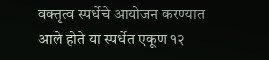वक्तृत्व स्पर्धेचे आयोजन करण्यात आले होते या स्पर्धेत एकूण १२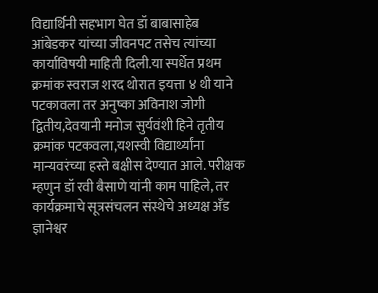विद्यार्थिनी सहभाग घेत डॉ बाबासाहेब आंबेडकर यांच्या जीवनपट तसेच त्यांच्या कार्याविषयी माहिती दिली.या स्पर्धेत प्रथम क्रमांक स्वराज शरद थोरात इयत्ता ४ थी याने पटकावला तर अनुष्का अविनाश जोगी द्वितीय,देवयानी मनोज सुर्यवंशी हिने तृतीय क्रमांक पटकवला,यशस्वी विद्यार्थ्यांना मान्यवरंच्या हस्ते बक्षीस देण्यात आले. परीक्षक म्हणुन डॉ रवी बैसाणे यांनी काम पाहिले, तर कार्यक्रमाचे सूत्रसंचलन संस्थेचे अध्यक्ष अँड ज्ञानेश्वर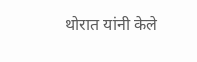थोरात यांनी केले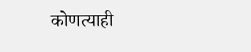कोणत्याही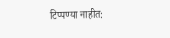टिप्पण्‍या नाहीत: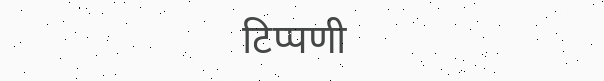टिप्पणी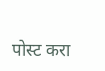पोस्ट करा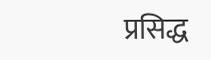प्रसिद्ध